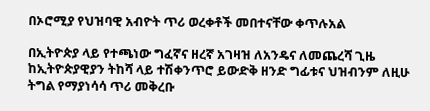በኦሮሚያ የህዝባዊ አብዮት ጥሪ ወረቀቶች መበተናቸው ቀጥሉአል

በኢትዮጵያ ላይ የተጫነው ግፈኛና ዘረኛ አገዛዝ ለአንዴና ለመጨረሻ ጊዜ ከኢትዮጵያዊያን ትከሻ ላይ ተሽቀንጥሮ ይውድቅ ዘንድ ግፊቱና ህዝብንም ለዚሁ ትግል የማያነሳሳ ጥሪ መቅረቡ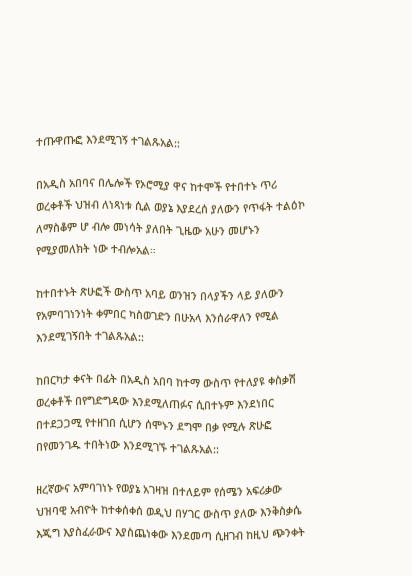ተጡዋጡፎ እንደሚገኝ ተገልጹአል::

በአዲስ አበባና በሌሎች የኦሮሚያ ዋና ከተሞች የተበተኑ ጥሪ ወረቀቶች ህዝብ ለነጻነቱ ሲል ወያኔ እያደረሰ ያለውን የጥፋት ተልዕኮ ለማስቆም ሆ ብሎ መነሳት ያለበት ጊዜው አሁን መሆኑን የሚያመለክት ነው ተብሎአል።

ከተበተኑት ጽሁፎች ውስጥ አባይ ወንዝን በላያችን ላይ ያለውን የአምባገነንነት ቀምበር ካስወገድን በሁአላ እንሰራዋለን የሚል እንደሚገኝበት ተገልጹአል::

ከበርካታ ቀናት በፊት በአዲስ አበባ ከተማ ውስጥ የተለያዩ ቀስቃሽ ወረቀቶች በየግድግዳው እንደሚለጠፉና ሲበተኑም እንደነበር በተደጋጋሚ የተዘገበ ሲሆን ሰሞኑን ደግሞ በቃ የሚሉ ጽሁፎ በየመንገዱ ተበትነው እንደሚገኙ ተገልጹአል::

ዘረኛውና አምባገነኑ የወያኔ አገዛዝ በተለይም የሰሜን አፍሪቃው ህዝባዊ አብዮት ከተቀሰቀሰ ወዲህ በሃገር ውስጥ ያለው እንቅስቃሴ እጂግ እያስፈራውና እያስጨነቀው እንደመጣ ሲዘገብ ከዚህ ጭንቀት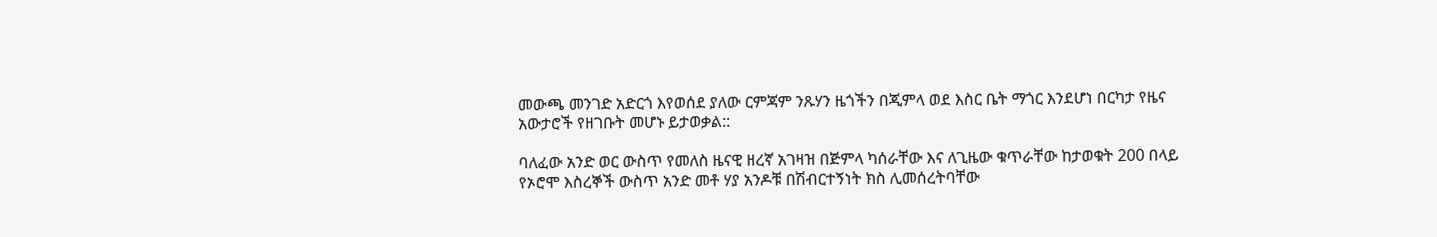መውጫ መንገድ አድርጎ እየወሰደ ያለው ርምጃም ንጹሃን ዜጎችን በጂምላ ወደ እስር ቤት ማጎር እንደሆነ በርካታ የዜና አውታሮች የዘገቡት መሆኑ ይታወቃል::

ባለፈው አንድ ወር ውስጥ የመለስ ዜናዊ ዘረኛ አገዛዝ በጅምላ ካሰራቸው እና ለጊዜው ቁጥራቸው ከታወቁት 200 በላይ የኦሮሞ እስረኞች ውስጥ አንድ መቶ ሃያ አንዶቹ በሽብርተኝነት ክስ ሊመሰረትባቸው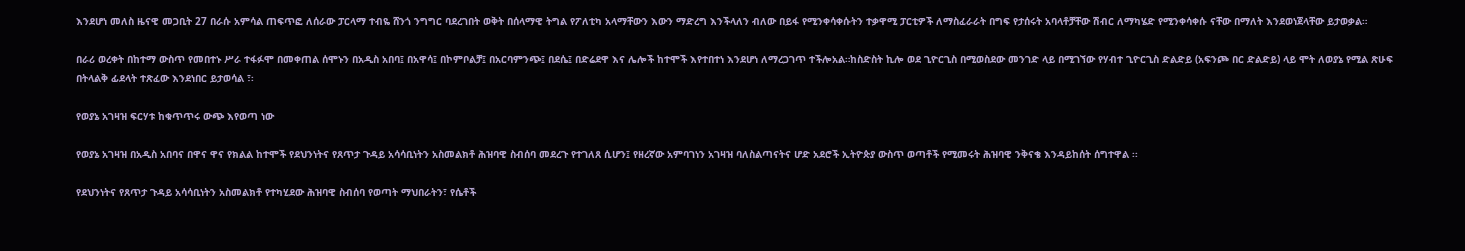እንደሆነ መለስ ዜናዊ መጋቢት 27 በራሱ አምሳል ጠፍጥፎ ለሰራው ፓርላማ ተብዬ ሸንጎ ንግግር ባደረገበት ወቅት በሰላማዊ ትግል የፖለቲካ አላማቸውን እውን ማድረግ እንችላለን ብለው በይፋ የሚንቀሳቀሱትን ተቃዋሚ ፓርቲዎች ለማስፈራራት በግፍ የታሰሩት አባላቶቻቸው ሽብር ለማካሄድ የሚንቀሳቀሱ ናቸው በማለት እንደወነጀላቸው ይታወቃል።

በራሪ ወረቀት በከተማ ውስጥ የመበተኑ ሥራ ተፋፉሞ በመቀጠል ሰሞኑን በአዲስ አበባ፤ በአዋሳ፤ በኮምቦልቻ፤ በአርባምንጭ፤ በደሴ፤ በድሬደዋ እና ሌሎች ከተሞች እየተበተነ እንደሆነ ለማረጋገጥ ተችሎአል።ከስድስት ኪሎ ወደ ጊዮርጊስ በሚወስደው መንገድ ላይ በሚገኘው የሃብተ ጊዮርጊስ ድልድይ (አፍንጮ በር ድልድይ) ላይ ሞት ለወያኔ የሚል ጽሁፍ በትላልቅ ፊደላት ተጽፈው እንደነበር ይታወሳል ፣፡

የወያኔ አገዛዝ ፍርሃቱ ከቁጥጥሩ ውጭ እየወጣ ነው

የወያኔ አገዛዝ በአዲስ አበባና በዋና ዋና የክልል ከተሞች የደህንነትና የጸጥታ ጉዳይ አሳሳቢነትን አስመልክቶ ሕዝባዊ ስብሰባ መደረጉ የተገለጸ ሲሆን፤ የዘረኛው አምባገነን አገዛዝ ባለስልጣናትና ሆድ አደሮች ኢትዮጵያ ውስጥ ወጣቶች የሚመሩት ሕዝባዊ ንቅናቄ እንዳይከሰት ሰግተዋል ፡፡

የደህንነትና የጸጥታ ጉዳይ አሳሳቢነትን አስመልክቶ የተካሂደው ሕዝባዊ ስብሰባ የወጣት ማህበራትን፣ የሴቶች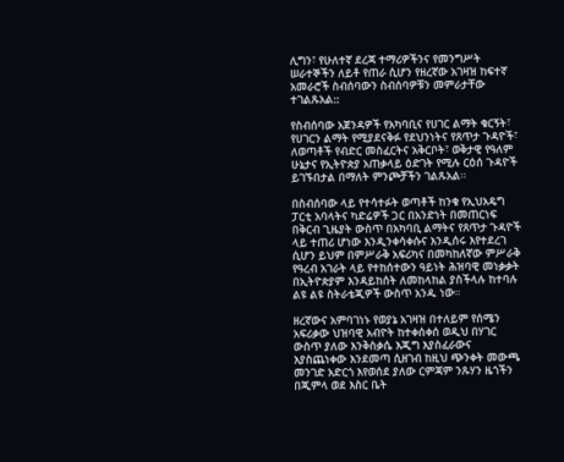ሊግን፣ የሁለተኛ ደረጃ ተማሪዎችንና የመንግሥት ሠራተኞችን ለይቶ የጠራ ሲሆን የዘረኛው አገዛዝ ከፍተኛ አመራሮች ስብሰባውን ስብሰባዎቹን መምራታቸው ተገልጹአል::

የስብሰባው አጀንዳዎች የአካባቢና የሀገር ልማት ቁርኝት፣ የሀገርን ልማት የሚያደናቅፉ የደህንነትና የጸጥታ ጉዳዮች፣ ለወጣቶች የብድር መስፈርትና አቅርቦት፣ ወቅታዊ የዓለም ሁኔታና የኢትዮጵያ አጠቃላይ ዕድገት የሚሉ ርዕሰ ጉዳዮች ይገኙበታል በማለት ምንጮቻችን ገልጹአል፡፡

በስብሰባው ላይ የተሳተፉት ወጣቶች ከንቁ የኢህአዴግ ፓርቲ አባላትና ካድሬዎች ጋር በአንድነት በመጠርነፍ በቅርብ ጊዜያት ውስጥ በአካባቢ ልማትና የጸጥታ ጉዳዮች ላይ ተጠሪ ሆነው እንዲንቀሳቀሱና እንዲሰሩ እየተደረገ ሲሆን ይህም በምሥራቅ አፍሪካና በመካከለኛው ምሥራቅ የዓረብ አገራት ላይ የተከሰተውን ዓይነት ሕዝባዊ መነቃቃት በኢትዮጵያም እንዳይከሰት ለመከላከል ያስችላሉ ከተባሉ ልዩ ልዩ ስትራቴጂዎች ውስጥ አንዱ ነው።

ዘረኛውና አምባገነኑ የወያኔ አገዛዝ በተለይም የሰሜን አፍሪቃው ህዝባዊ አብዮት ከተቀሰቀሰ ወዲህ በሃገር ውስጥ ያለው እንቅስቃሴ እጂግ እያስፈራውና እያስጨነቀው እንደመጣ ሲዘገብ ከዚህ ጭንቀት መውጫ መንገድ አድርጎ እየወሰደ ያለው ርምጃም ንጹሃን ዜጎችን በጂምላ ወደ እስር ቤት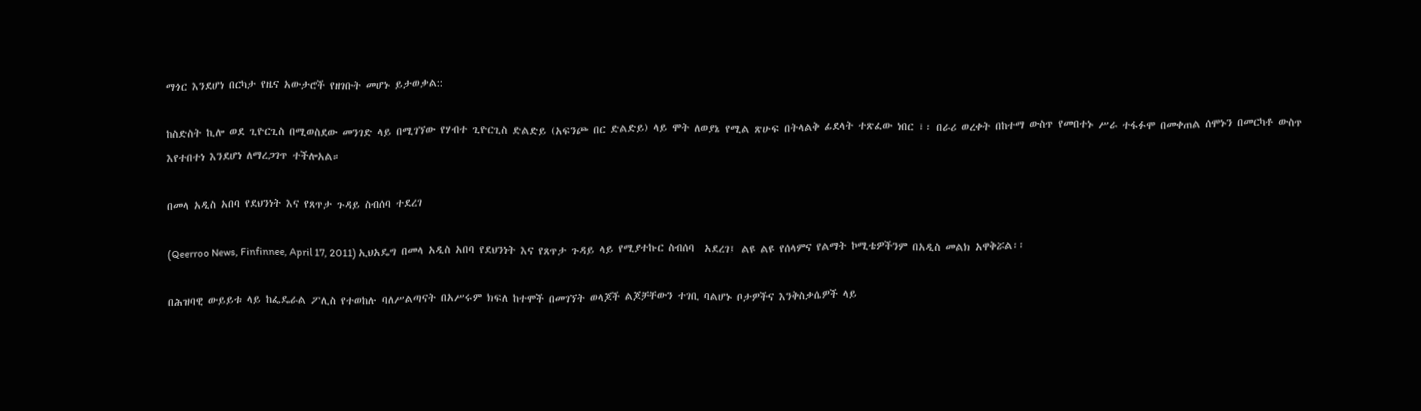ማጎር እንደሆነ በርካታ የዜና አውታሮች የዘገቡት መሆኑ ይታወቃል::

ከስድስት ኪሎ ወደ ጊዮርጊስ በሚወስደው መንገድ ላይ በሚገኘው የሃብተ ጊዮርጊስ ድልድይ (አፍንጮ በር ድልድይ) ላይ ሞት ለወያኔ የሚል ጽሁፍ በትላልቅ ፊደላት ተጽፈው ነበር ፣፡ በራሪ ወረቀት በከተማ ውስጥ የመበተኑ ሥራ ተፋፉሞ በመቀጠል ሰሞኑን በመርካቶ ውስጥ እየተበተነ እንደሆነ ለማረጋገጥ ተችሎአል።

በመላ አዲስ አበባ የደህንነት እና የጸጥታ ጉዳይ ስብሰባ ተደረገ

(Qeerroo News, Finfinnee, April 17, 2011) ኢህአዴግ በመላ አዲስ አበባ የደህንነት እና የጸጥታ ጉዳይ ላይ የሚያተኩር ስብሰባ  አደረገ፤ ልዩ ልዩ የሰላምና የልማት ኮሚቴዎችንም በአዲስ መልክ አዋቅሯል፡፡

በሕዝባዊ ውይይቱ ላይ ከፌዴራል ፖሊስ የተወከሉ ባለሥልጣናት በአሥሩም ክፍለ ከተሞች በመገኘት ወላጆች ልጆቻቸውን ተገቢ ባልሆኑ ቦታዎችና እንቅስቃሴዎች ላይ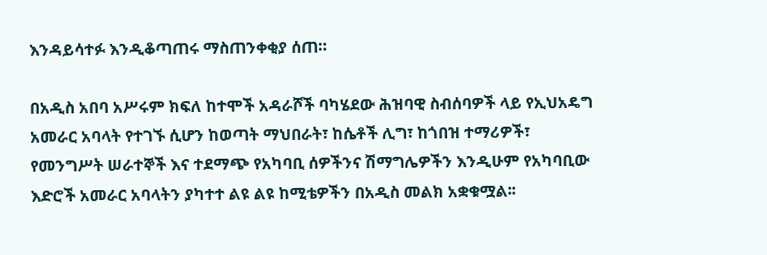እንዳይሳተፉ እንዲቆጣጠሩ ማስጠንቀቂያ ሰጠ።

በአዲስ አበባ አሥሩም ክፍለ ከተሞች አዳራሾች ባካሄደው ሕዝባዊ ስብሰባዎች ላይ የኢህአዴግ አመራር አባላት የተገኙ ሲሆን ከወጣት ማህበራት፣ ከሴቶች ሊግ፣ ከጎበዝ ተማሪዎች፣ የመንግሥት ሠራተኞች እና ተደማጭ የአካባቢ ሰዎችንና ሽማግሌዎችን እንዲሁም የአካባቢው እድሮች አመራር አባላትን ያካተተ ልዩ ልዩ ከሚቴዎችን በአዲስ መልክ አቋቁሟል፡፡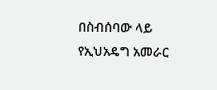በስብሰባው ላይ የኢህአዴግ አመራር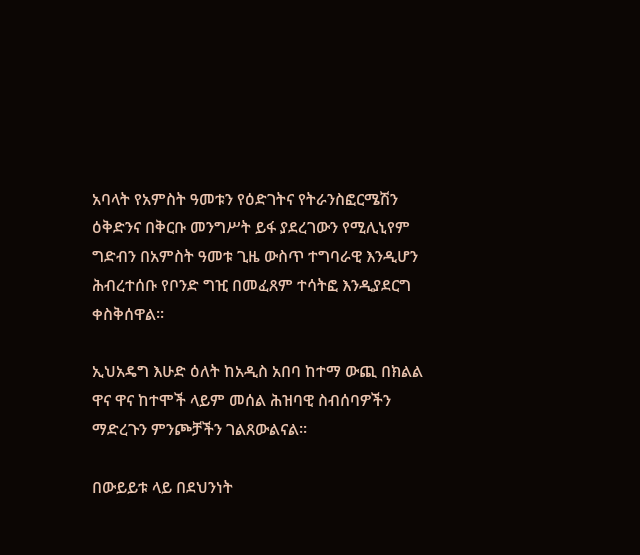አባላት የአምስት ዓመቱን የዕድገትና የትራንስፎርሜሽን ዕቅድንና በቅርቡ መንግሥት ይፋ ያደረገውን የሚሊኒየም ግድብን በአምስት ዓመቱ ጊዜ ውስጥ ተግባራዊ እንዲሆን ሕብረተሰቡ የቦንድ ግዢ በመፈጸም ተሳትፎ እንዲያደርግ ቀስቅሰዋል፡፡

ኢህአዴግ እሁድ ዕለት ከአዲስ አበባ ከተማ ውጪ በክልል ዋና ዋና ከተሞች ላይም መሰል ሕዝባዊ ስብሰባዎችን ማድረጉን ምንጮቻችን ገልጸውልናል፡፡

በውይይቱ ላይ በደህንነት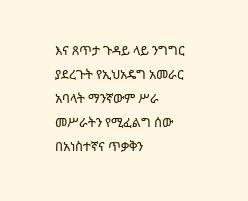እና ጸጥታ ጉዳይ ላይ ንግግር ያደረጉት የኢህአዴግ አመራር አባላት ማንኛውም ሥራ መሥራትን የሚፈልግ ሰው በአነስተኛና ጥቃቅን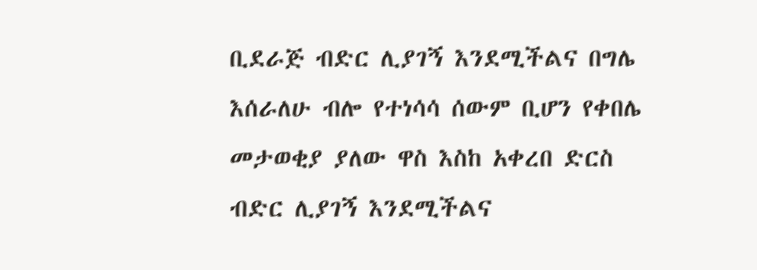ቢደራጅ ብድር ሊያገኝ እንደሚችልና በግሌ እሰራለሁ ብሎ የተነሳሳ ሰውም ቢሆን የቀበሌ መታወቂያ ያለው ዋስ እስከ አቀረበ ድርስ ብድር ሊያገኝ እንደሚችልና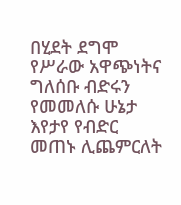በሂደት ደግሞ የሥራው አዋጭነትና ግለሰቡ ብድሩን የመመለሱ ሁኔታ እየታየ የብድር መጠኑ ሊጨምርለት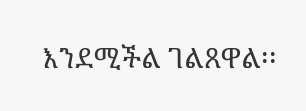እንደሚችል ገልጸዋል፡፡